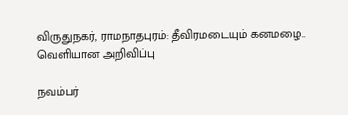விருதுநகர், ராமநாதபுரம்: தீவிரமடையும் கனமழை.. வெளியான அறிவிப்பு

நவம்பர்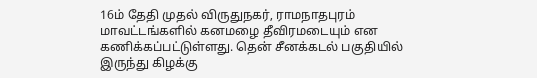16ம் தேதி முதல் விருதுநகர், ராமநாதபுரம் மாவட்டங்களில் கனமழை தீவிரமடையும் என கணிக்கப்பட்டுள்ளது. தென் சீனக்கடல் பகுதியில் இருந்து கிழக்கு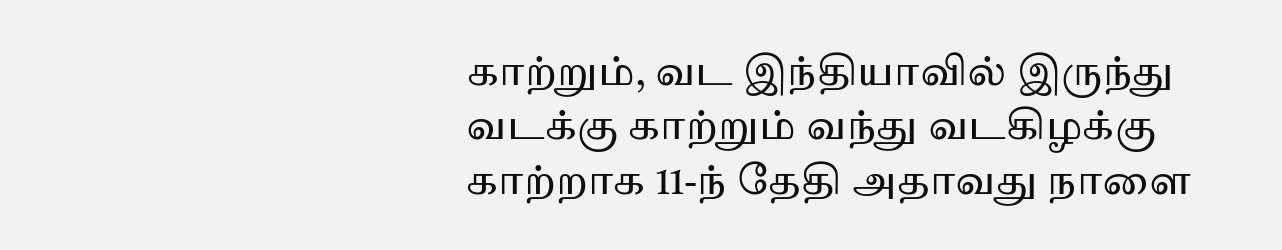காற்றும், வட இந்தியாவில் இருந்து வடக்கு காற்றும் வந்து வடகிழக்கு காற்றாக 11-ந் தேதி அதாவது நாளை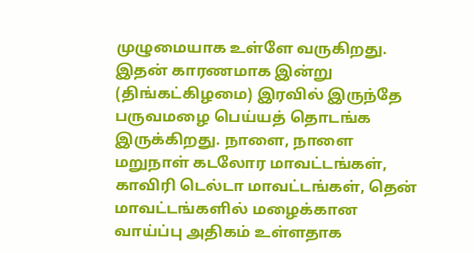முழுமையாக உள்ளே வருகிறது. இதன் காரணமாக இன்று (திங்கட்கிழமை) இரவில் இருந்தே பருவமழை பெய்யத் தொடங்க இருக்கிறது. நாளை, நாளை மறுநாள் கடலோர மாவட்டங்கள், காவிரி டெல்டா மாவட்டங்கள், தென் மாவட்டங்களில் மழைக்கான வாய்ப்பு அதிகம் உள்ளதாக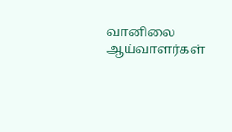வானிலை ஆய்வாளர்கள்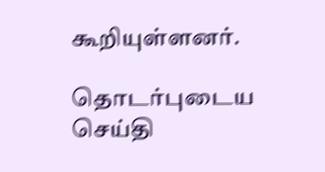கூறியுள்ளனர்.

தொடர்புடைய செய்தி